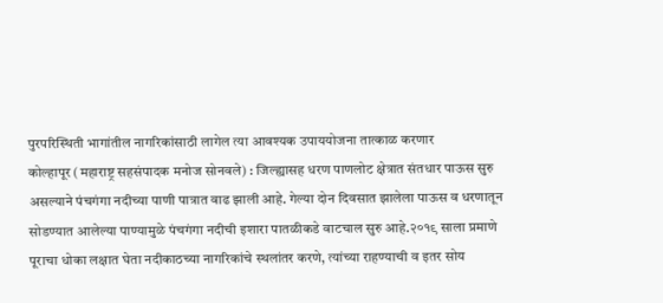पुरपरिस्थिती भागांतील नागरिकांसाठी लागेल त्या आवश्यक उपाययोजना तात्काळ करणार
कोल्हापूर (महाराष्ट्र सहसंपादक मनोज सोनवले) : जिल्ह्यासह धरण पाणलोट क्षेत्रात संतधार पाऊस सुरु असल्याने पंचगंगा नदीच्या पाणी पात्रात वाढ झाली आहे. गेल्या दोन दिवसात झालेला पाऊस व धरणातून सोडण्यात आलेल्या पाण्यामुळे पंचगंगा नदीची इशारा पातळीकडे वाटचाल सुरु आहे.२०१९ साला प्रमाणे पूराचा धोका लक्षात घेता नदीकाठच्या नागरिकांचे स्थलांतर करणे, त्यांच्या राहण्याची व इतर सोय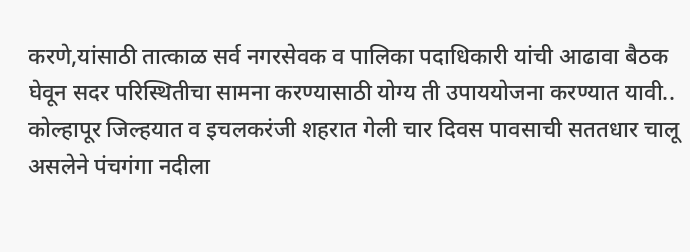करणे,यांसाठी तात्काळ सर्व नगरसेवक व पालिका पदाधिकारी यांची आढावा बैठक घेवून सदर परिस्थितीचा सामना करण्यासाठी योग्य ती उपाययोजना करण्यात यावी..
कोल्हापूर जिल्हयात व इचलकरंजी शहरात गेली चार दिवस पावसाची सततधार चालू असलेने पंचगंगा नदीला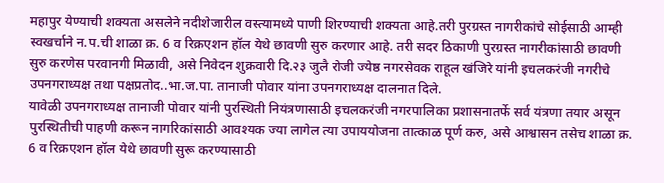महापुर येण्याची शक्यता असलेने नदीशेजारील वस्त्यामध्ये पाणी शिरण्याची शक्यता आहे.तरी पुरग्रस्त नागरीकांचे सोईसाठी आम्ही स्वखर्चाने न.प.ची शाळा क्र. 6 व रिक्रएशन हॉल येथे छावणी सुरु करणार आहे. तरी सदर ठिकाणी पुरग्रस्त नागरीकांसाठी छावणी सुरु करणेस परवानगी मिळावी, असे निवेदन शुक्रवारी दि.२३ जुलै रोजी ज्येष्ठ नगरसेवक राहूल खंजिरे यांनी इचलकरंजी नगरीचे उपनगराध्यक्ष तथा पक्षप्रतोद..भा.ज.पा. तानाजी पोवार यांना उपनगराध्यक्ष दालनात दिले.
यावेळी उपनगराध्यक्ष तानाजी पोवार यांनी पुरस्थिती नियंत्रणासाठी इचलकरंजी नगरपालिका प्रशासनातर्फे सर्व यंत्रणा तयार असून पुरस्थितीची पाहणी करून नागरिकांसाठी आवश्यक ज्या लागेल त्या उपाययोजना तात्काळ पूर्ण करु, असे आश्वासन तसेच शाळा क्र. 6 व रिक्रएशन हॉल येथे छावणी सुरू करण्यासाठी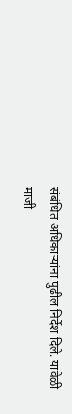संबंधित अधिकाऱ्यांना पुढील निर्देश दिले. यावेळी माजी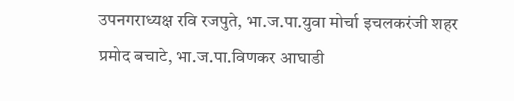उपनगराध्यक्ष रवि रजपुते, भा.ज.पा.युवा मोर्चा इचलकरंजी शहर प्रमोद बचाटे, भा.ज.पा.विणकर आघाडी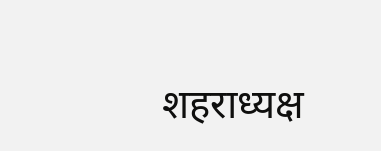शहराध्यक्ष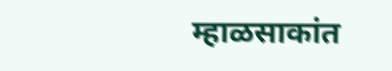म्हाळसाकांत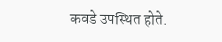कवडे उपस्थित होते.